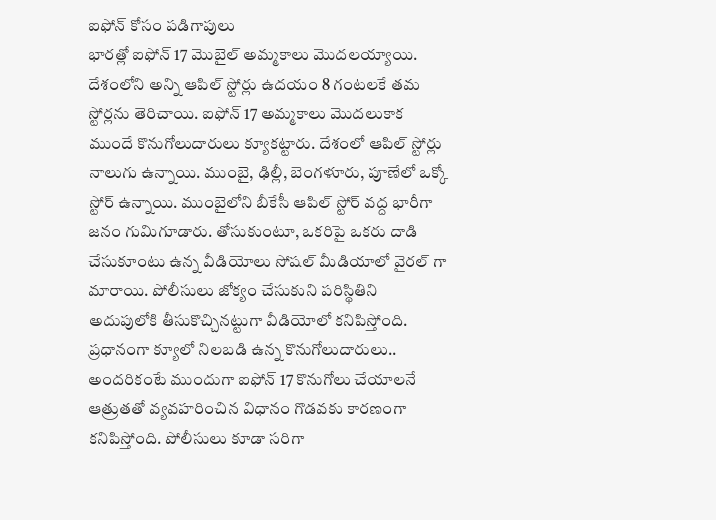ఐఫోన్ కోసం పడిగాపులు
భారత్లో ఐఫోన్ 17 మొబైల్ అమ్మకాలు మొదలయ్యాయి. దేశంలోని అన్ని ఆపిల్ స్టోర్లు ఉదయం 8 గంటలకే తమ స్టోర్లను తెరిచాయి. ఐఫోన్ 17 అమ్మకాలు మొదలుకాక ముందే కొనుగోలుదారులు క్యూకట్టారు. దేశంలో ఆపిల్ స్టోర్లు నాలుగు ఉన్నాయి. ముంబై, ఢిల్లీ, బెంగళూరు, పూణేలో ఒక్కో స్టోర్ ఉన్నాయి. ముంబైలోని బీకేసీ ఆపిల్ స్టోర్ వద్ద భారీగా జనం గుమిగూడారు. తోసుకుంటూ, ఒకరిపై ఒకరు దాడి చేసుకూంటు ఉన్న వీడియోలు సోషల్ మీడియాలో వైరల్ గా మారాయి. పోలీసులు జోక్యం చేసుకుని పరిస్థితిని అదుపులోకి తీసుకొచ్చినట్టుగా వీడియోలో కనిపిస్తోంది. ప్రధానంగా క్యూలో నిలబడి ఉన్న కొనుగోలుదారులు.. అందరికంటే ముందుగా ఐఫోన్ 17 కొనుగోలు చేయాలనే ఆత్రుతతో వ్యవహరించిన విధానం గొడవకు కారణంగా కనిపిస్తోంది. పోలీసులు కూడా సరిగా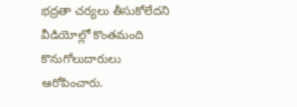భద్రతా చర్యలు తీసుకోలేదని వీడియోల్లో కొంతమంది కొనుగోలుదారులు ఆరోపించారు.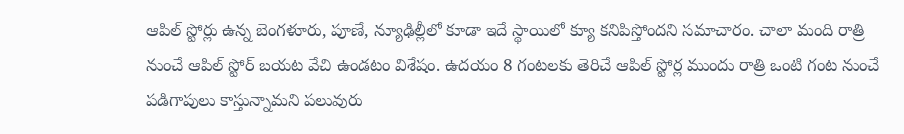ఆపిల్ స్టోర్లు ఉన్న బెంగళూరు, పూణే, న్యూఢిల్లీలో కూడా ఇదే స్థాయిలో క్యూ కనిపిస్తోందని సమాచారం. చాలా మంది రాత్రి నుంచే ఆపిల్ స్టోర్ బయట వేచి ఉండటం విశేషం. ఉదయం 8 గంటలకు తెరిచే ఆపిల్ స్టోర్ల ముందు రాత్రి ఒంటి గంట నుంచే పడిగాపులు కాస్తున్నామని పలువురు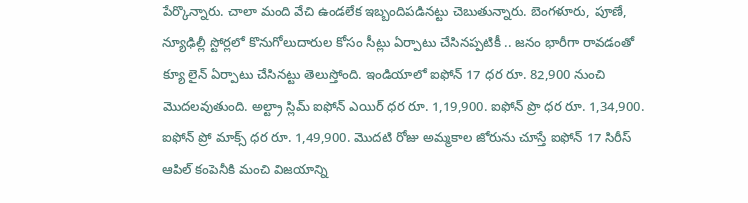పేర్కొన్నారు. చాలా మంది వేచి ఉండలేక ఇబ్బందిపడినట్టు చెబుతున్నారు. బెంగళూరు, పూణే, న్యూఢిల్లీ స్టోర్లలో కొనుగోలుదారుల కోసం సీట్లు ఏర్పాటు చేసినప్పటికీ .. జనం భారీగా రావడంతో క్యూ లైన్ ఏర్పాటు చేసినట్టు తెలుస్తోంది. ఇండియాలో ఐఫోన్ 17 ధర రూ. 82,900 నుంచి మొదలవుతుంది. అల్ట్రా స్లిమ్ ఐఫోన్ ఎయిర్ ధర రూ. 1,19,900. ఐఫోన్ ప్రొ ధర రూ. 1,34,900. ఐఫోన్ ప్రో మాక్స్ ధర రూ. 1,49,900. మొదటి రోజు అమ్మకాల జోరును చూస్తే ఐఫోన్ 17 సిరీస్ ఆపిల్ కంపెనీకి మంచి విజయాన్ని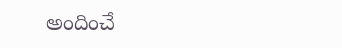అందించే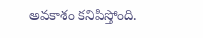అవకాశం కనిపిస్తోంది.